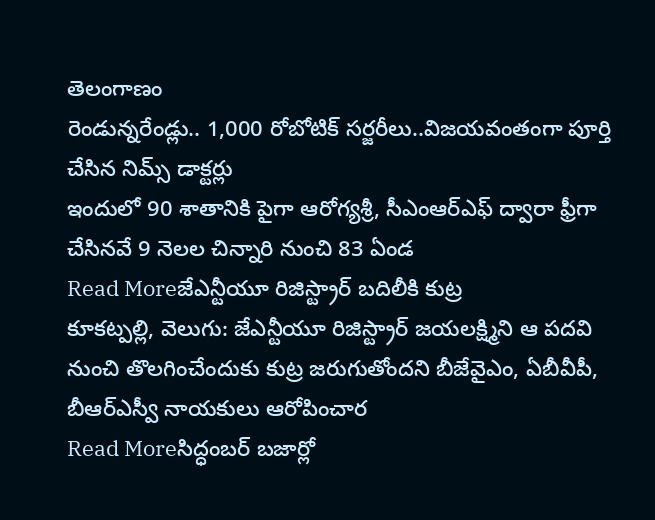తెలంగాణం
రెండున్నరేండ్లు.. 1,000 రోబోటిక్ సర్జరీలు..విజయవంతంగా పూర్తి చేసిన నిమ్స్ డాక్టర్లు
ఇందులో 90 శాతానికి పైగా ఆరోగ్యశ్రీ, సీఎంఆర్ఎఫ్ ద్వారా ఫ్రీగా చేసినవే 9 నెలల చిన్నారి నుంచి 83 ఏండ
Read Moreజేఎన్టీయూ రిజిస్ట్రార్ బదిలీకి కుట్ర
కూకట్పల్లి, వెలుగు: జేఎన్టీయూ రిజిస్ట్రార్ జయలక్ష్మిని ఆ పదవి నుంచి తొలగించేందుకు కుట్ర జరుగుతోందని బీజేవైఎం, ఏబీవీపీ, బీఆర్ఎస్వీ నాయకులు ఆరోపించార
Read Moreసిద్ధంబర్ బజార్లో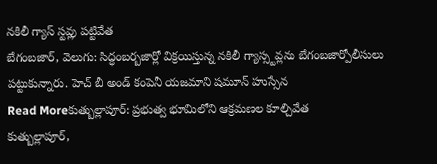నకిలీ గ్యాస్ స్టవ్లు పట్టివేత
బేగంబజార్, వెలుగు: సిద్ధంబర్బజార్లో విక్రయిస్తున్న నకిలీ గ్యాస్స్టవ్లను బేగంబజార్పోలీసులు పట్టుకున్నారు. హెచ్ బీ అండ్ కంపెనీ యజమాని షమూన్ హుస్సేన
Read Moreకుత్బుల్లాపూర్: ప్రభుత్వ భూమిలోని ఆక్రమణల కూల్చివేత
కుత్బుల్లాపూర్,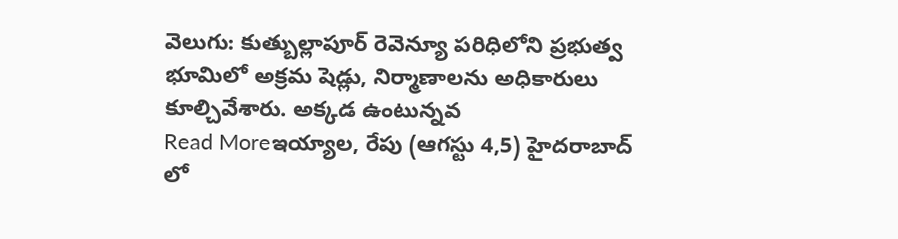వెలుగు: కుత్బుల్లాపూర్ రెవెన్యూ పరిధిలోని ప్రభుత్వ భూమిలో అక్రమ షెడ్లు, నిర్మాణాలను అధికారులు కూల్చివేశారు. అక్కడ ఉంటున్నవ
Read Moreఇయ్యాల, రేపు (ఆగస్టు 4,5) హైదరాబాద్ లో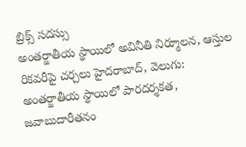బ్రిక్స్ సదస్సు
అంతర్జాతీయ స్థాయిలో అవినీతి నిర్మూలన, ఆస్తుల రికవరీపై చర్చలు హైదరాబాద్, వెలుగు: అంతర్జాతీయ స్థాయిలో పారదర్శకత, జవాబుదారీతనం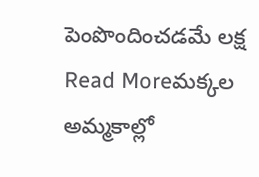పెంపొందించడమే లక్ష
Read Moreమక్కల అమ్మకాల్లో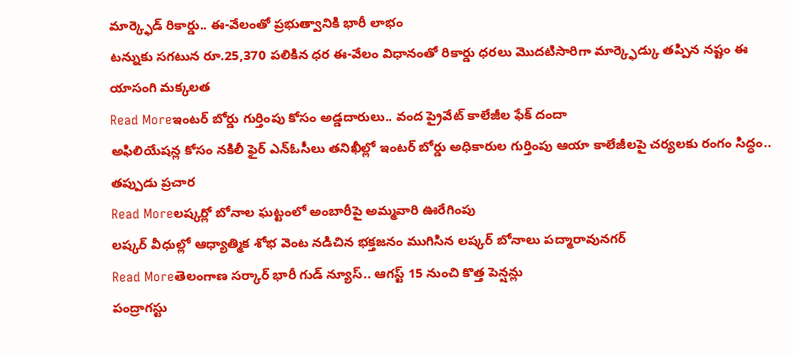మార్క్ఫెడ్ రికార్డు.. ఈ-వేలంతో ప్రభుత్వానికి భారీ లాభం
టన్నుకు సగటున రూ.25,370 పలికిన ధర ఈ-వేలం విధానంతో రికార్డు ధరలు మొదటిసారిగా మార్క్ఫెడ్కు తప్పిన నష్టం ఈ యాసంగి మక్కలత
Read Moreఇంటర్ బోర్డు గుర్తింపు కోసం అడ్డదారులు.. వంద ప్రైవేట్ కాలేజీల ఫేక్ దందా
అఫిలియేషన్ల కోసం నకిలీ ఫైర్ ఎన్ఓసీలు తనిఖీల్లో ఇంటర్ బోర్డు అధికారుల గుర్తింపు ఆయా కాలేజీలపై చర్యలకు రంగం సిద్ధం.. తప్పుడు ప్రచార
Read Moreలష్కర్లో బోనాల ఘట్టంలో అంబారీపై అమ్మవారి ఊరేగింపు
లష్కర్ వీధుల్లో ఆధ్యాత్మిక శోభ వెంట నడిచిన భక్తజనం ముగిసిన లష్కర్ బోనాలు పద్మారావునగర్
Read Moreతెలంగాణ సర్కార్ భారీ గుడ్ న్యూస్.. ఆగస్ట్ 15 నుంచి కొత్త పెన్షన్లు
పంద్రాగస్టు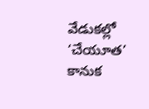వేడుకల్లో ‘చేయూత’ కానుక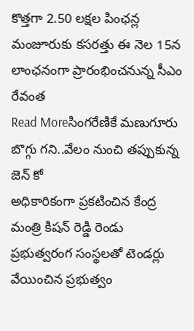కొత్తగా 2.50 లక్షల పింఛన్ల మంజూరుకు కసరత్తు ఈ నెల 15న లాంఛనంగా ప్రారంభించనున్న సీఎం రేవంత
Read Moreసింగరేణికే మణుగూరు బొగ్గు గని..వేలం నుంచి తప్పుకున్న జెన్ కో
అధికారికంగా ప్రకటించిన కేంద్ర మంత్రి కిషన్ రెడ్డి రెండు ప్రభుత్వరంగ సంస్థలతో టెండర్లు వేయించిన ప్రభుత్వం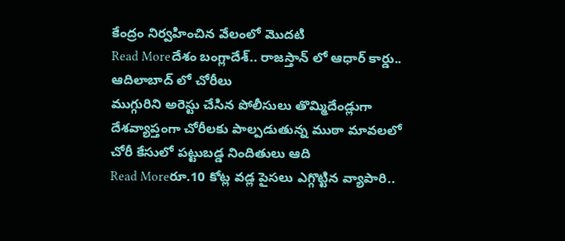కేంద్రం నిర్వహించిన వేలంలో మొదటి
Read Moreదేశం బంగ్లాదేశ్.. రాజస్తాన్ లో ఆధార్ కార్డు.. ఆదిలాబాద్ లో చోరీలు
ముగ్గురిని అరెస్టు చేసిన పోలీసులు తొమ్మిదేండ్లుగా దేశవ్యాప్తంగా చోరీలకు పాల్పడుతున్న ముఠా మావలలో చోరీ కేసులో పట్టుబడ్డ నిందితులు ఆది
Read Moreరూ.10 కోట్ల వడ్ల పైసలు ఎగ్గొట్టిన వ్యాపారి..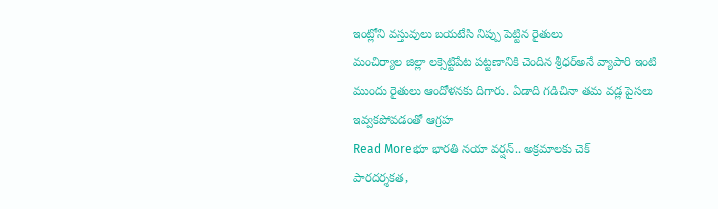ఇంట్లోని వస్తువులు బయటేసి నిప్పు పెట్టిన రైతులు
మంచిర్యాల జిల్లా లక్సెట్టిపేట పట్టణానికి చెందిన శ్రీధర్అనే వ్యాపారి ఇంటి ముందు రైతులు ఆందోళనకు దిగారు. ఏడాది గడిచినా తమ వడ్ల పైసలు ఇవ్వకపోవడంతో ఆగ్రహ
Read Moreభూ భారతి నయా వర్షన్.. అక్రమాలకు చెక్
పారదర్శకత,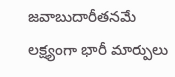జవాబుదారీతనమే లక్ష్యంగా భారీ మార్పులు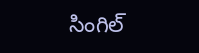సింగిల్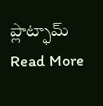ప్లాట్ఫామ్
Read More